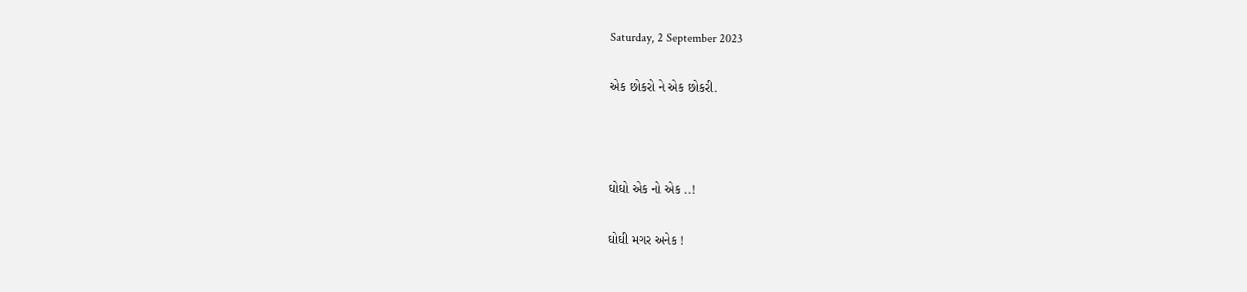Saturday, 2 September 2023

એક છોકરો ને એક છોકરી.



ઘોઘો એક નો એક ..!

ઘોઘી મગર અનેક !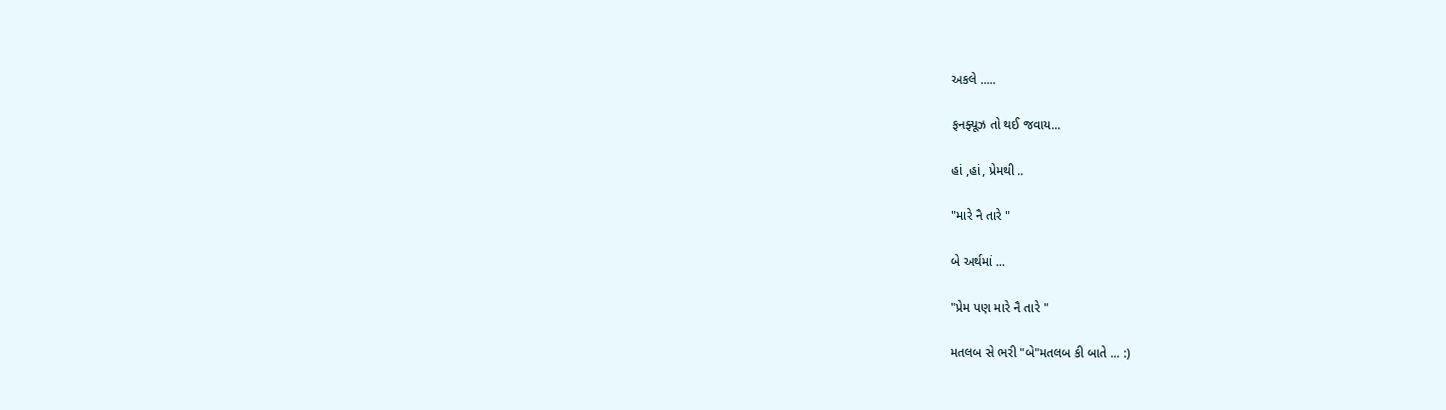અકલે .....

ફનફ્યૂઝ તો થઈ જવાય...

હાં ,હાં, પ્રેમથી ..

"મારે નૈ તારે "

બે અર્થમાં ...

"પ્રેમ પણ મારે નૈ તારે "

મતલબ સે ભરી "બે"મતલબ કી બાતે ... :)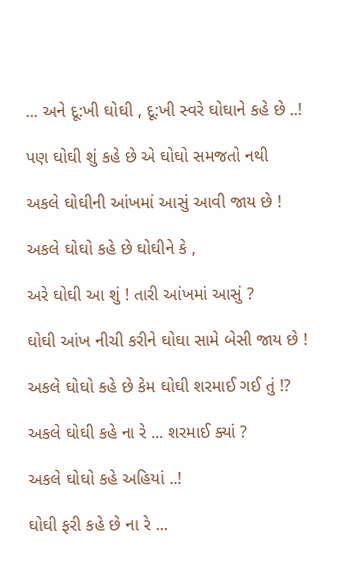... અને દૂ:ખી ઘોઘી , દૂ:ખી સ્વરે ઘોઘાને કહે છે ..!

પણ ઘોઘી શું કહે છે એ ઘોઘો સમજતો નથી

અકલે ઘોઘીની આંખમાં આસું આવી જાય છે !

અકલે ઘોઘો કહે છે ઘોઘીને કે ,

અરે ઘોઘી આ શું ! તારી આંખમાં આસું ?

ઘોઘી આંખ નીચી કરીને ઘોઘા સામે બેસી જાય છે !

અકલે ઘોઘો કહે છે કેમ ઘોઘી શરમાઈ ગઈ તું !?

અકલે ઘોઘી કહે ના રે ... શરમાઈ ક્યાં ?

અકલે ઘોઘો કહે અહિયાં ..!

ઘોઘી ફરી કહે છે ના રે ...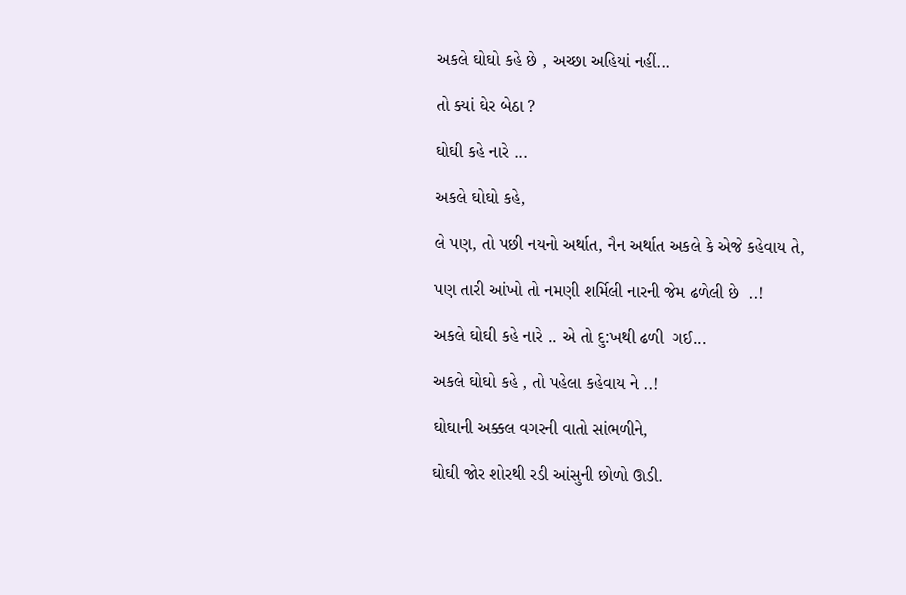અકલે ઘોઘો કહે છે , અચ્છા અહિયાં નહીં...

તો ક્યાં ઘેર બેઠા ?

ઘોઘી કહે નારે ...

અકલે ઘોઘો કહે,

લે પણ, તો પછી નયનો અર્થાત, નૈન અર્થાત અકલે કે એજે કહેવાય તે,

પણ તારી આંખો તો નમણી શર્મિલી નારની જેમ ઢળેલી છે  ..!

અકલે ઘોઘી કહે નારે .. એ તો દુ:ખથી ઢળી  ગઈ...

અકલે ઘોઘો કહે , તો પહેલા કહેવાય ને ..!

ઘોઘાની અક્કલ વગરની વાતો સાંભળીને,

ઘોઘી જોર શોરથી રડી આંસુની છોળો ઊડી.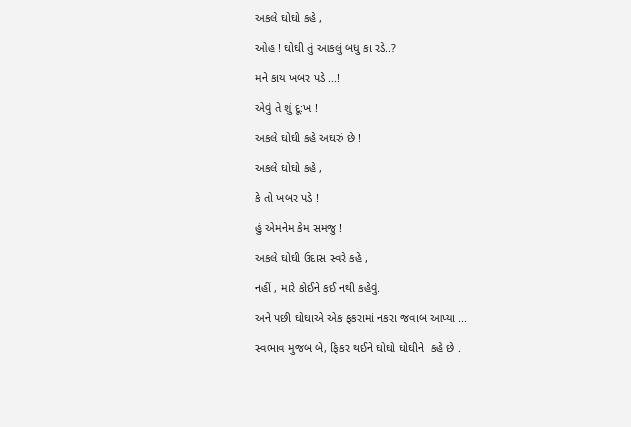અકલે ઘોઘો કહે ,

ઓહ ! ઘોઘી તું આકલું બધુ કા રડે..?

મને કાય ખબર પડે ...!

એવું તે શું દૂ:ખ !

અકલે ઘોઘી કહે અઘરું છે !

અકલે ઘોઘો કહે ,

કે તો ખબર પડે !

હું એમનેમ કેમ સમજુ !

અકલે ઘોઘી ઉદાસ સ્વરે કહે ,

નહીં , મારે કોઈને કઈ નથી કહેવું.

અને પછી ઘોઘાએ એક ફકરામાં નકરા જવાબ આપ્યા ...

સ્વભાવ મુજબ બે, ફિકર થઈને ઘોઘો ઘોઘીને  કહે છે .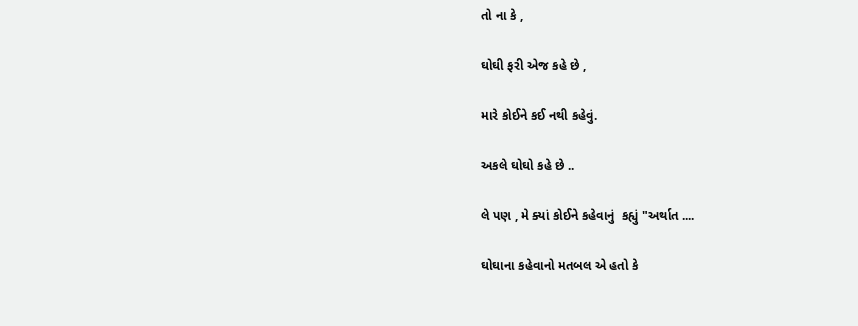તો ના કે ,

ઘોઘી ફરી એજ કહે છે ,

મારે કોઈને કઈ નથી કહેવું.

અકલે ઘોઘો કહે છે ..

લે પણ , મે ક્યાં કોઈને કહેવાનું  કહ્યું "અર્થાત ....

ઘોઘાના કહેવાનો મતબલ એ હતો કે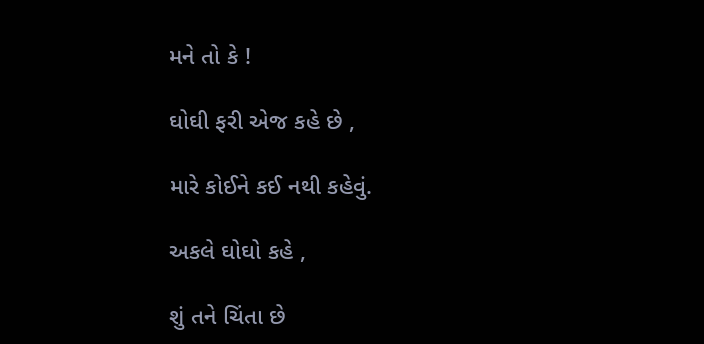મને તો કે !

ઘોઘી ફરી એજ કહે છે ,

મારે કોઈને કઈ નથી કહેવું.

અકલે ઘોઘો કહે ,

શું તને ચિંતા છે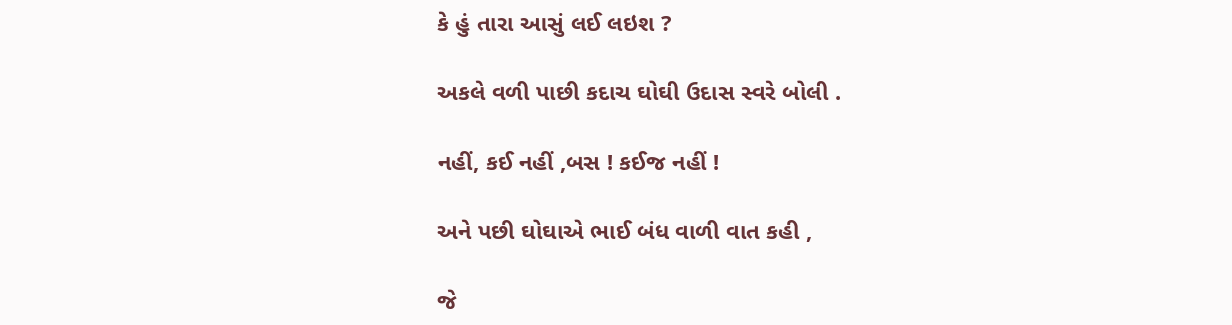કે હું તારા આસું લઈ લઇશ ?

અકલે વળી પાછી કદાચ ઘોઘી ઉદાસ સ્વરે બોલી .

નહીં, કઈ નહીં ,બસ ! કઈજ નહીં !

અને પછી ઘોઘાએ ભાઈ બંધ વાળી વાત કહી ,

જે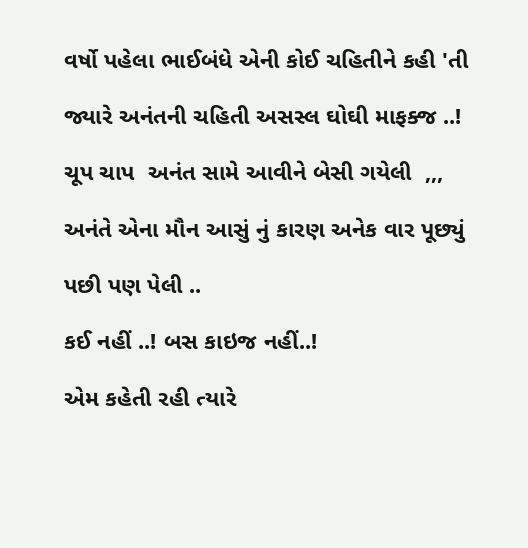વર્ષો પહેલા ભાઈબંધે એની કોઈ ચહિતીને કહી 'તી

જ્યારે અનંતની ચહિતી અસસ્લ ઘોઘી માફક્જ ..!

ચૂપ ચાપ  અનંત સામે આવીને બેસી ગયેલી  ,,,

અનંતે એના મૌન આસું નું કારણ અનેક વાર પૂછ્યું

પછી પણ પેલી ..

કઈ નહીં ..! બસ કાઇજ નહીં..!

એમ કહેતી રહી ત્યારે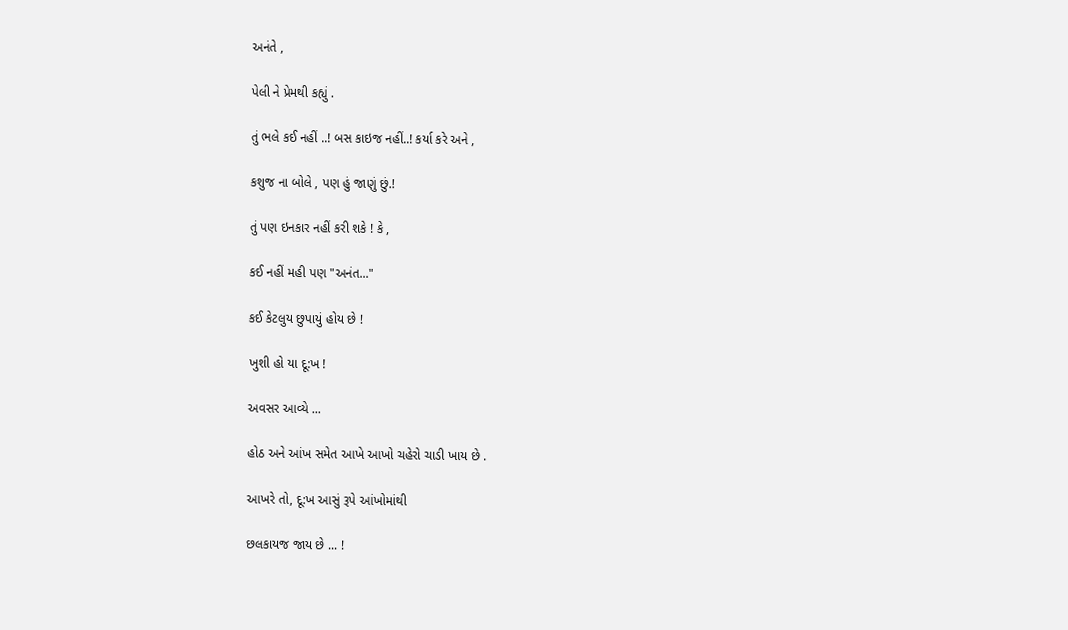અનંતે ,

પેલી ને પ્રેમથી કહ્યું .

તું ભલે કઈ નહીં ..! બસ કાઇજ નહીં..! કર્યા કરે અને ,

કશુજ ના બોલે , પણ હું જાણું છું.!

તું પણ ઇનકાર નહીં કરી શકે ! કે ,

કઈ નહીં મહી પણ "અનંત..."

કઈ કેટલુય છુપાયું હોય છે !

ખુશી હો યા દૂ:ખ !

અવસર આવ્યે ...

હોઠ અને આંખ સમેત આખે આખો ચહેરો ચાડી ખાય છે .

આખરે તો, દૂ:ખ આસું રૂપે આંખોમાંથી

છલકાયજ જાય છે ... !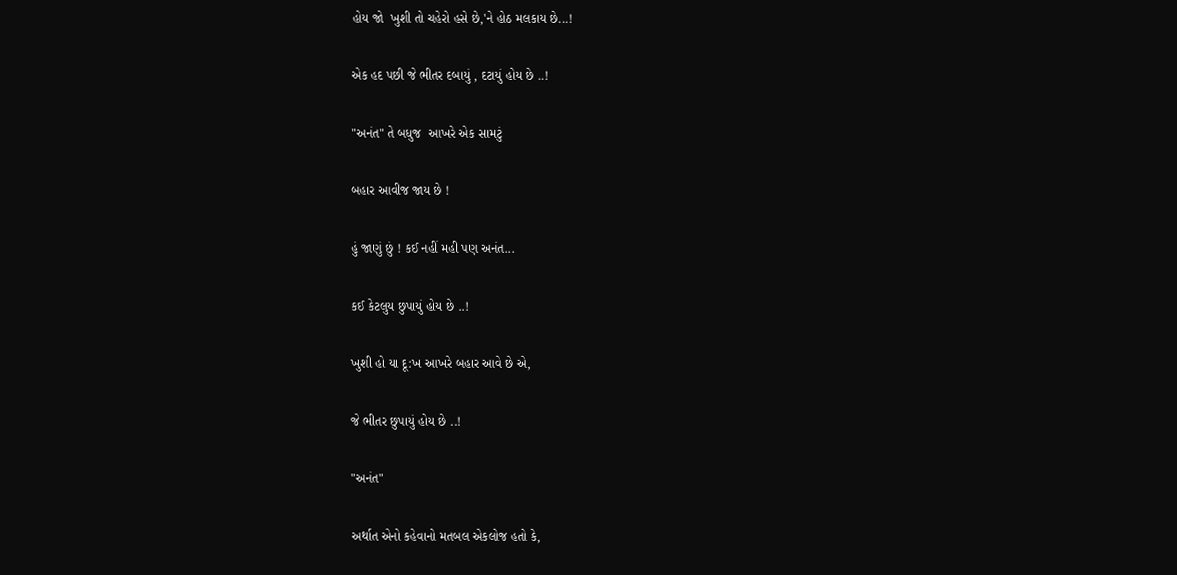હોય જો  ખુશી તો ચહેરો હસે છે,'ને હોઠ મલકાય છે...!

એક હદ પછી જે ભીતર દબાયું , દટાયું હોય છે ..!

"અનંત" તે બધુજ  આખરે એક સામટું

બહાર આવીજ જાય છે !

હું જાણું છું ! કઈ નહીં મહી પણ અનંત...

કઈ કેટલુય છુપાયું હોય છે ..!

ખુશી હો યા દૂ:ખ આખરે બહાર આવે છે એ,

જે ભીતર છુપાયું હોય છે ..!

"અનંત"

અર્થાત એનો કહેવાનો મતબલ એકલોજ હતો કે,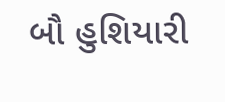બૌ હુશિયારી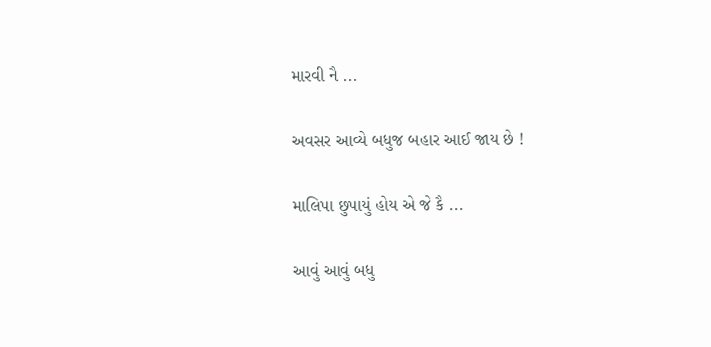મારવી નૈ ...

અવસર આવ્યે બધુજ બહાર આઈ જાય છે !

માલિપા છુપાયું હોય એ જે કૈ ...

આવું આવું બધુ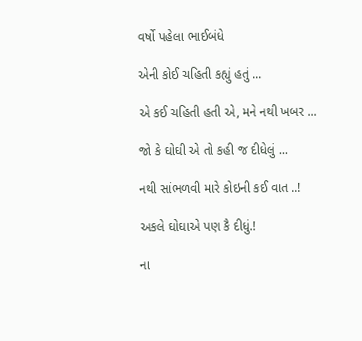વર્ષો પહેલા ભાઈબંધે

એની કોઈ ચહિતી કહ્યું હતું ...

એ કઈ ચહિતી હતી એ, મને નથી ખબર ...

જો કે ઘોઘી એ તો કહી જ દીધેલું ...

નથી સાંભળવી મારે કોઇની કઈ વાત ..!

અકલે ઘોઘાએ પણ કૈ દીધું.!

ના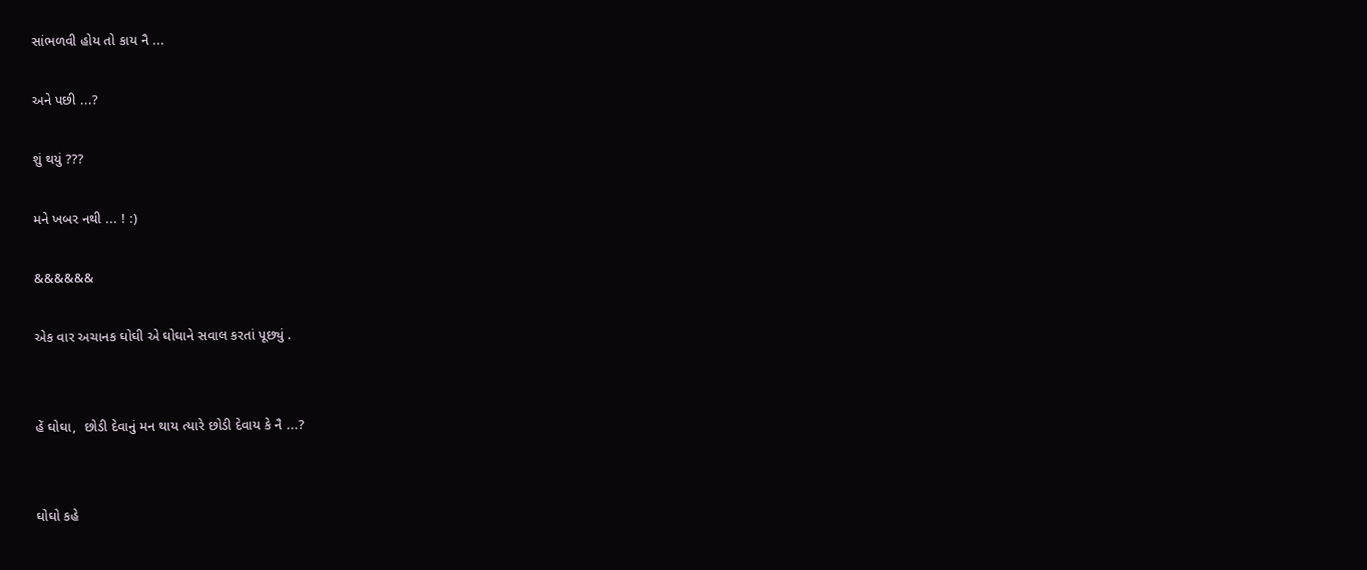સાંભળવી હોય તો કાય નૈ ...

અને પછી ...?

શું થયું ???

મને ખબર નથી ... ! :)

&&&&&&

એક વાર અચાનક ઘોઘી એ ઘોઘાને સવાલ કરતાં પૂછ્યું .


હેં ઘોઘા,  છોડી દેવાનું મન થાય ત્યારે છોડી દેવાય કે નૈ ...?


ઘોઘો કહે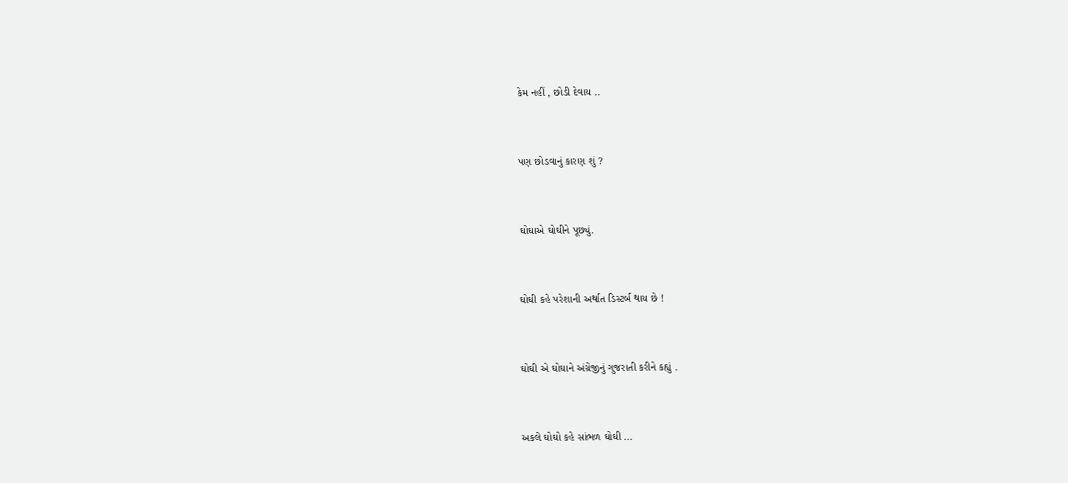કેમ નહીં , છોડી દેવાય ..


પણ છોડવાનું કારણ શું ?


ઘોઘાએ ઘોઘીને પૂછ્યું.


ઘોઘી કહે પરેશાની અર્થાત ડિસ્ટર્બ થાય છે !


ઘોઘી એ ઘોઘાને અંગ્રેજીનું ગુજરાતી કરીને કહ્યું .


અકલે ઘોઘો કહે સાંભળ ઘોઘી ...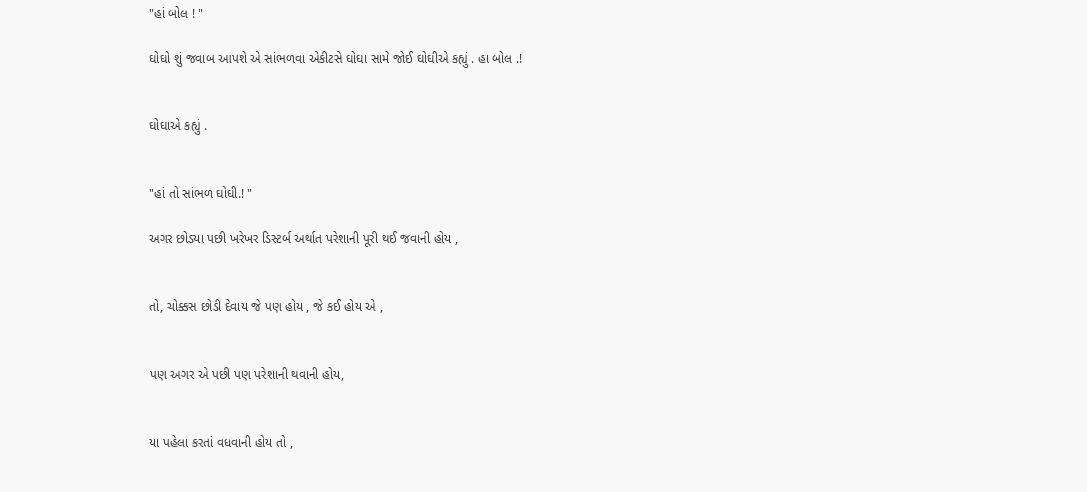"હાં બોલ ! "

ઘોઘો શું જવાબ આપશે એ સાંભળવા એકીટસે ઘોઘા સામે જોઈ ઘોઘીએ કહ્યું . હા બોલ .!


ઘોઘાએ કહ્યું .


"હાં તો સાંભળ ઘોઘી.! "

અગર છોડ્યા પછી ખરેખર ડિસ્ટર્બ અર્થાત પરેશાની પૂરી થઈ જવાની હોય ,


તો, ચોક્કસ છોડી દેવાય જે પણ હોય , જે કઈ હોય એ ,


પણ અગર એ પછી પણ પરેશાની થવાની હોય,


યા પહેલા કરતાં વધવાની હોય તો ,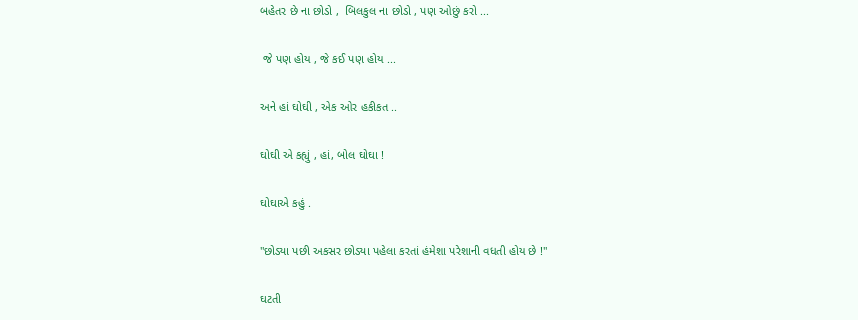બહેતર છે ના છોડો ,  બિલકુલ ના છોડો , પણ ઓછું કરો ...


 જે પણ હોય , જે કઈ પણ હોય ...


અને હાં ઘોઘી , એક ઓર હકીકત ..


ઘોઘી એ કહ્યું , હાં, બોલ ઘોઘા !


ઘોઘાએ કહું .


"છોડ્યા પછી અકસર છોડ્યા પહેલા કરતાં હંમેશા પરેશાની વધતી હોય છે !"


ઘટતી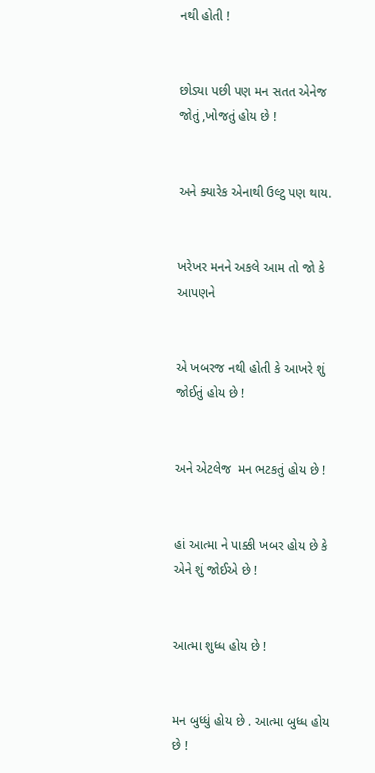નથી હોતી !


છોડ્યા પછી પણ મન સતત એનેજ જોતું ,ખોજતું હોય છે !


અને ક્યારેક એનાથી ઉલ્ટુ પણ થાય.


ખરેખર મનને અકલે આમ તો જો કે આપણને


એ ખબરજ નથી હોતી કે આખરે શું જોઈતું હોય છે !


અને એટલેજ  મન ભટકતું હોય છે !


હાં આત્મા ને પાક્કી ખબર હોય છે કે એને શું જોઈએ છે !


આત્મા શુધ્ધ હોય છે !


મન બુધ્ધું હોય છે . આત્મા બુધ્ધ હોય છે !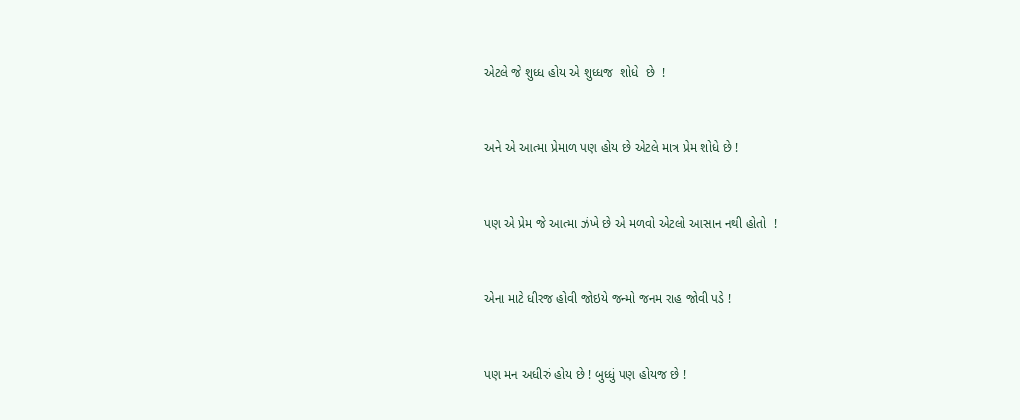એટલે જે શુધ્ધ હોય એ શુધ્ધજ  શોધે  છે  !


અને એ આત્મા પ્રેમાળ પણ હોય છે એટલે માત્ર પ્રેમ શોધે છે !


પણ એ પ્રેમ જે આત્મા ઝંખે છે એ મળવો એટલો આસાન નથી હોતો  !


એના માટે ધીરજ હોવી જોઇયે જન્મો જનમ રાહ જોવી પડે !


પણ મન અધીરું હોય છે ! બુધ્ધું પણ હોયજ છે !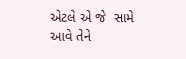એટલે એ જે  સામે આવે તેને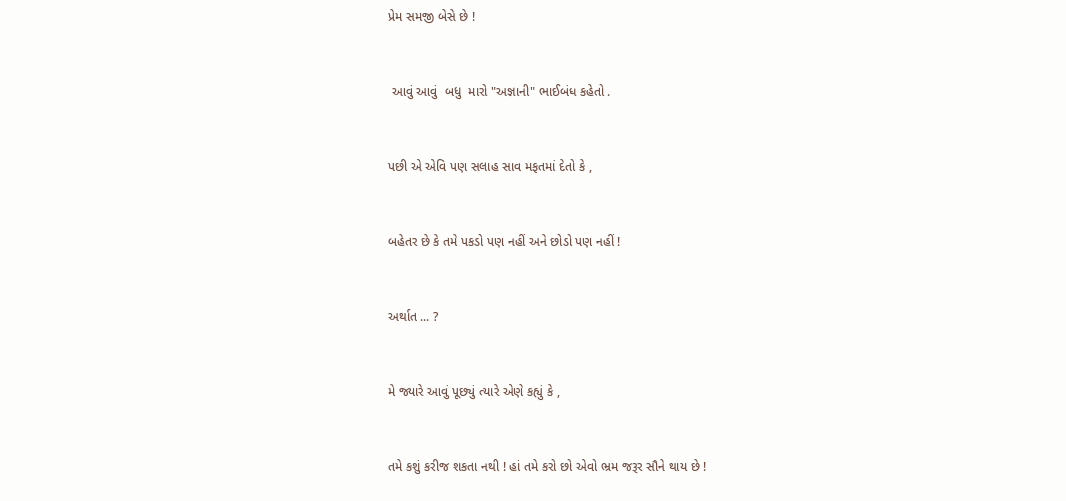પ્રેમ સમજી બેસે છે !


 આવું આવું  બધુ  મારો "અજ્ઞાની" ભાઈબંધ કહેતો .


પછી એ એવિ પણ સલાહ સાવ મફતમાં દેતો કે ,


બહેતર છે કે તમે પકડો પણ નહીં અને છોડો પણ નહીં !


અર્થાત ... ?


મે જ્યારે આવું પૂછ્યું ત્યારે એણે કહ્યું કે ,


તમે કશું કરીજ શકતા નથી ! હાં તમે કરો છો એવો ભ્રમ જરૂર સૌને થાય છે !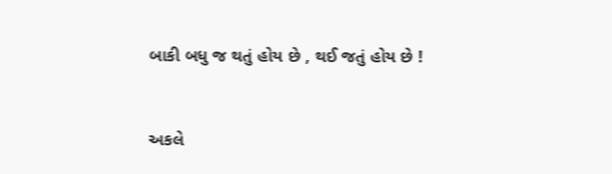બાકી બધુ જ થતું હોય છે , થઈ જતું હોય છે !



અકલે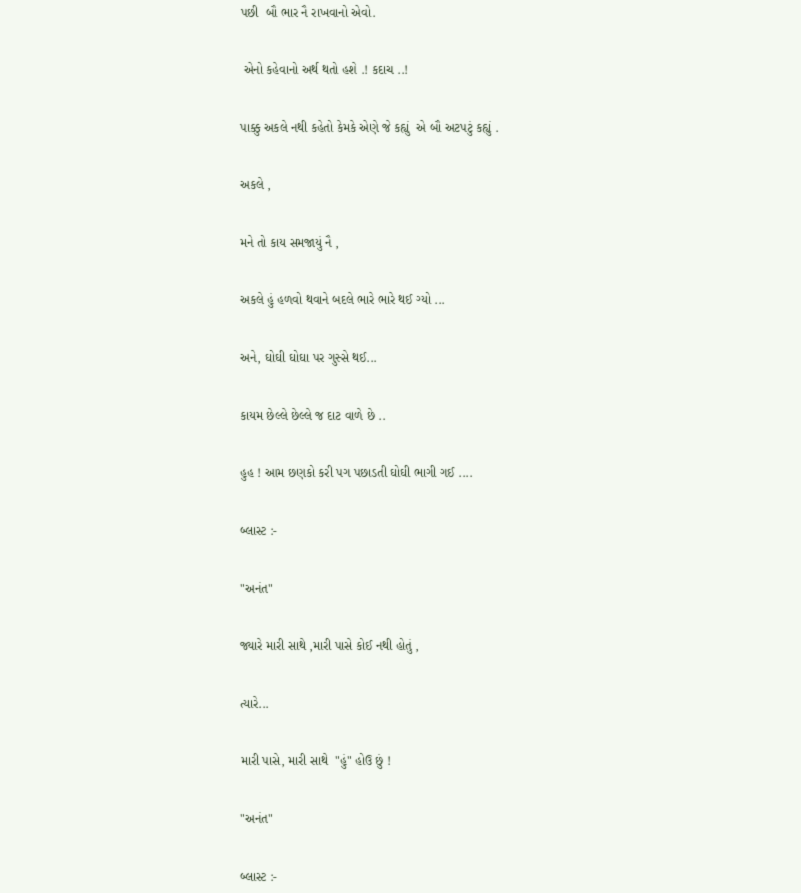પછી  બૌ ભાર નૈ રાખવાનો એવો.


 એનો કહેવાનો અર્થ થતો હશે .! કદાચ ..!


પાક્કુ અકલે નથી કહેતો કેમકે એણે જે કહ્યું  એ બૌ અટપટું કહ્યું .


અકલે ,


મને તો કાય સમજાયું નૈ ,


અકલે હું હળવો થવાને બદલે ભારે ભારે થઈ ગ્યો ...


અને, ઘોઘી ઘોઘા પર ગુસ્સે થઈ...


કાયમ છેલ્લે છેલ્લે જ દાટ વાળે છે ..


હુહ ! આમ છણકો કરી પગ પછાડતી ઘોઘી ભાગી ગઈ ....


બ્લાસ્ટ :-


"અનંત"


જ્યારે મારી સાથે ,મારી પાસે કોઈ નથી હોતું ,


ત્યારે...


મારી પાસે, મારી સાથે  "હું" હોઉ છું !


"અનંત"


બ્લાસ્ટ :-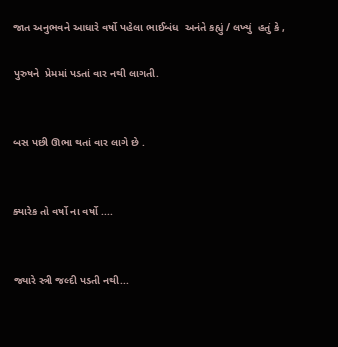જાત અનુભવને આધારે વર્ષો પહેલા ભાઈબંધ  અનંતે કહ્યું / લખ્યું  હતું કે ,

પુરુષને  પ્રેમમાં પડતાં વાર નથી લાગતી.


બસ પછી ઊભા થતાં વાર લાગે છે .


ક્યારેક તો વર્ષો ના વર્ષો ....


જ્યારે સ્ત્રી જલ્દી પડતી નથી...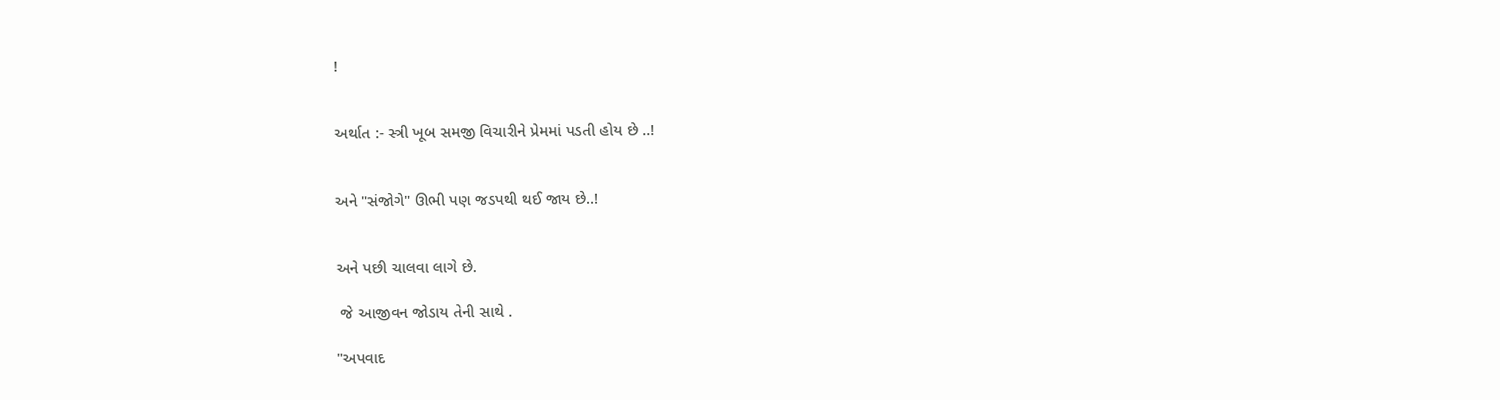!


અર્થાત :- સ્ત્રી ખૂબ સમજી વિચારીને પ્રેમમાં પડતી હોય છે ..!


અને "સંજોગે" ઊભી પણ જડપથી થઈ જાય છે..!


અને પછી ચાલવા લાગે છે.

 જે આજીવન જોડાય તેની સાથે .

"અપવાદ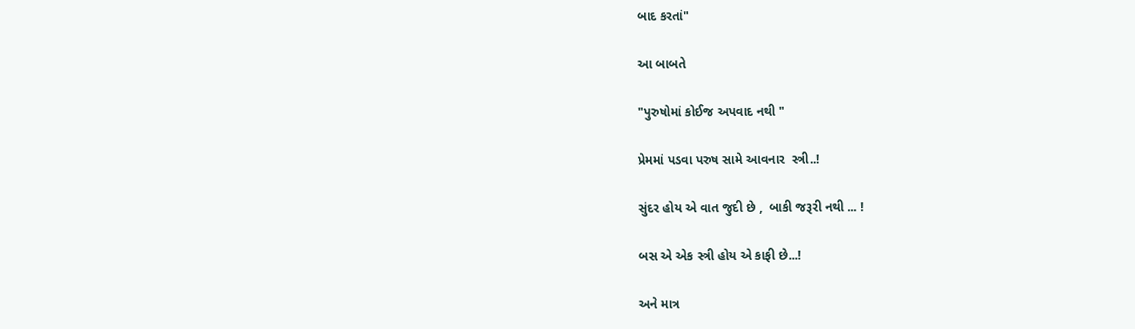બાદ કરતાં"

આ બાબતે

"પુરુષોમાં કોઈજ અપવાદ નથી "

પ્રેમમાં પડવા પરુષ સામે આવનાર  સ્ત્રી..!

સુંદર હોય એ વાત જુદી છે ,  બાકી જરૂરી નથી ... !

બસ એ એક સ્ત્રી હોય એ કાફી છે...!

અને માત્ર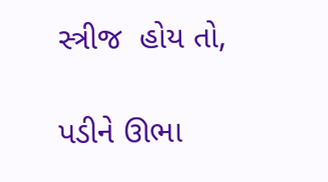સ્ત્રીજ  હોય તો,

પડીને ઊભા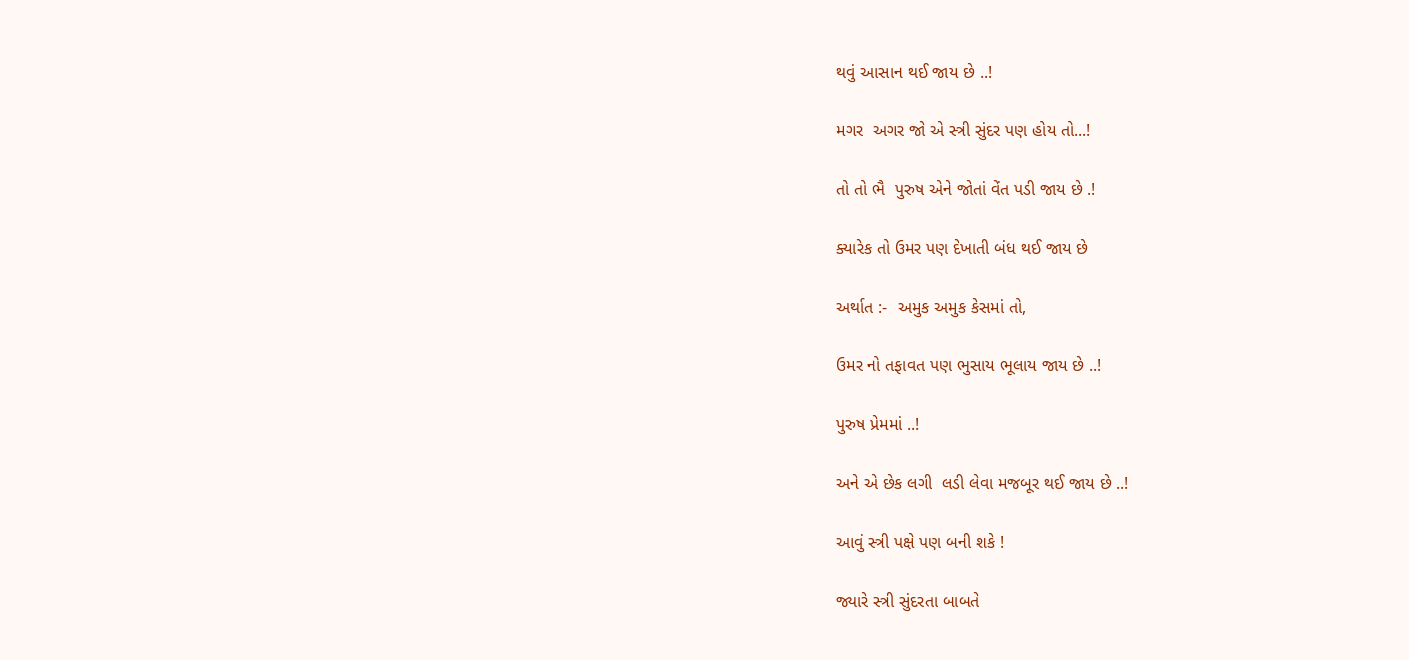થવું આસાન થઈ જાય છે ..!

મગર  અગર જો એ સ્ત્રી સુંદર પણ હોય તો...!

તો તો ભૈ  પુરુષ એને જોતાં વેંત પડી જાય છે .!

ક્યારેક તો ઉમર પણ દેખાતી બંધ થઈ જાય છે

અર્થાત :-  અમુક અમુક કેસમાં તો,

ઉમર નો તફાવત પણ ભુસાય ભૂલાય જાય છે ..!

પુરુષ પ્રેમમાં ..!

અને એ છેક લગી  લડી લેવા મજબૂર થઈ જાય છે ..!

આવું સ્ત્રી પક્ષે પણ બની શકે !

જ્યારે સ્ત્રી સુંદરતા બાબતે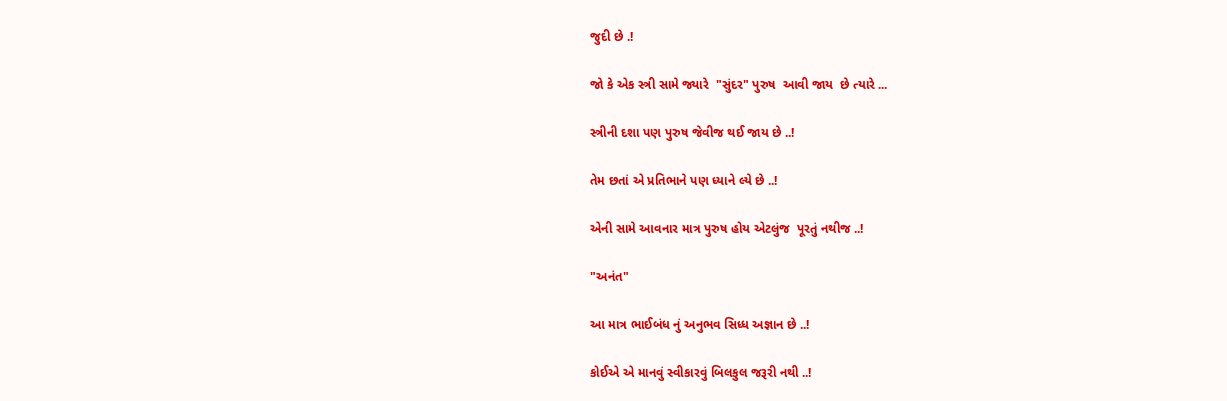જુદી છે .!

જો કે એક સ્ત્રી સામે જ્યારે  "સુંદર" પુરુષ  આવી જાય  છે ત્યારે ...

સ્ત્રીની દશા પણ પુરુષ જેવીજ થઈ જાય છે ..!

તેમ છતાં એ પ્રતિભાને પણ ધ્યાને લ્યે છે ..!

એની સામે આવનાર માત્ર પુરુષ હોય એટલુંજ  પૂરતું નથીજ ..!

"અનંત"

આ માત્ર ભાઈબંધ નું અનુભવ સિધ્ધ અજ્ઞાન છે ..!

કોઈએ એ માનવું સ્વીકારવું બિલકુલ જરૂરી નથી ..!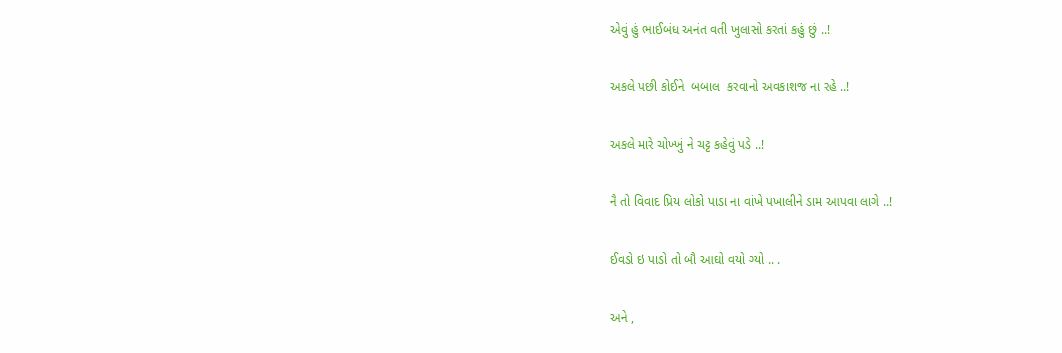એવું હું ભાઈબંધ અનંત વતી ખુલાસો કરતાં કહું છું ..!

અકલે પછી કોઈને  બબાલ  કરવાનો અવકાશજ ના રહે ..!

અકલે મારે ચોખ્ખું ને ચટ્ટ કહેવું પડે ..!

નૈ તો વિવાદ પ્રિય લોકો પાડા ના વાંખે પખાલીને ડામ આપવા લાગે ..!

ઈવડો ઇ પાડો તો બૌ આઘો વયો ગ્યો .. .

અને ,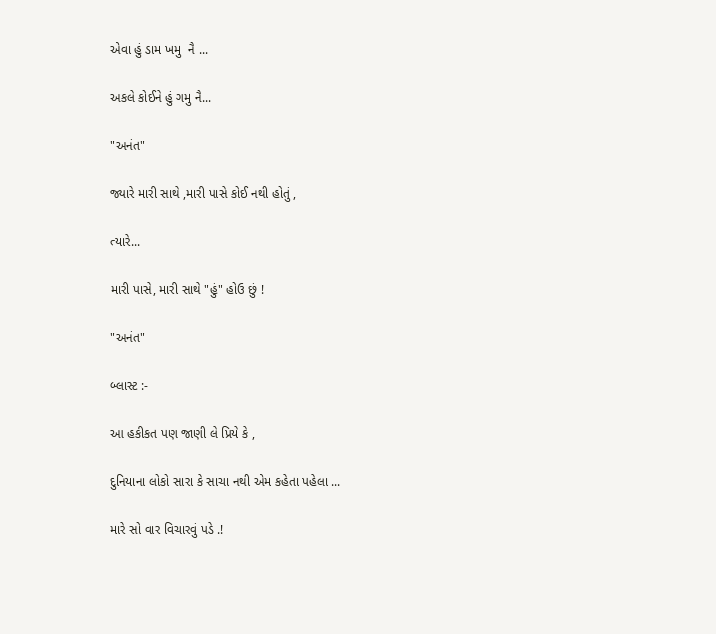એવા હું ડામ ખમુ  નૈ ...

અકલે કોઈને હું ગમુ નૈ...

"અનંત"

જ્યારે મારી સાથે ,મારી પાસે કોઈ નથી હોતું ,

ત્યારે...

મારી પાસે, મારી સાથે "હું" હોઉ છું !

"અનંત"

બ્લાસ્ટ :-

આ હકીકત પણ જાણી લે પ્રિયે કે ,

દુનિયાના લોકો સારા કે સાચા નથી એમ કહેતા પહેલા ...

મારે સો વાર વિચારવું પડે .!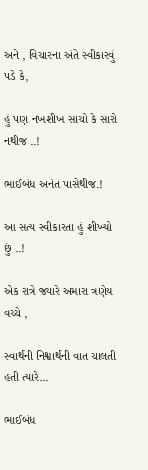અને , વિચારના અંતે સ્વીકારવું પડે કે,

હું પણ નખશીખ સાચો કે સારો નથીજ ..!

ભાઈબંધ અનંત પાસેથીજ.!

આ સત્ય સ્વીકારતા હું શીખ્યો છું ..!

એક રાત્રે જ્યારે અમારા ત્રણેય વચ્ચે ,

સ્વાર્થની નિશ્વાર્થની વાત ચાલતી હતી ત્યારે...

ભાઈબંધ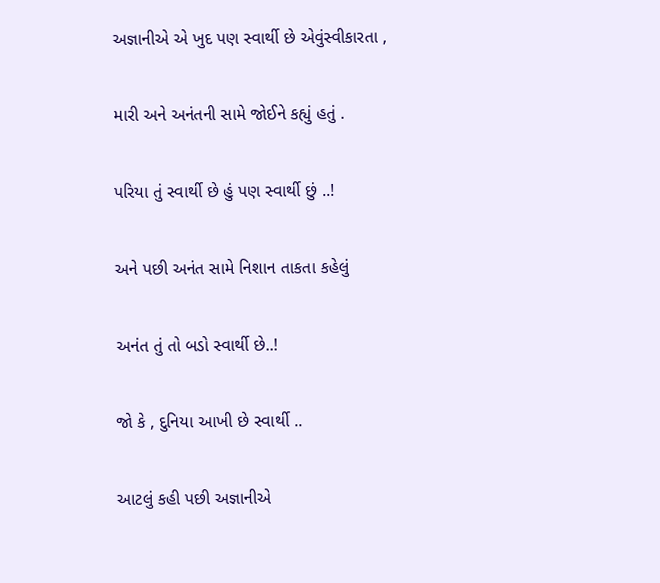અજ્ઞાનીએ એ ખુદ પણ સ્વાર્થી છે એવુંસ્વીકારતા ,

મારી અને અનંતની સામે જોઈને કહ્યું હતું .

પરિયા તું સ્વાર્થી છે હું પણ સ્વાર્થી છું ..!

અને પછી અનંત સામે નિશાન તાકતા કહેલું

અનંત તું તો બડો સ્વાર્થી છે..!

જો કે , દુનિયા આખી છે સ્વાર્થી ..

આટલું કહી પછી અજ્ઞાનીએ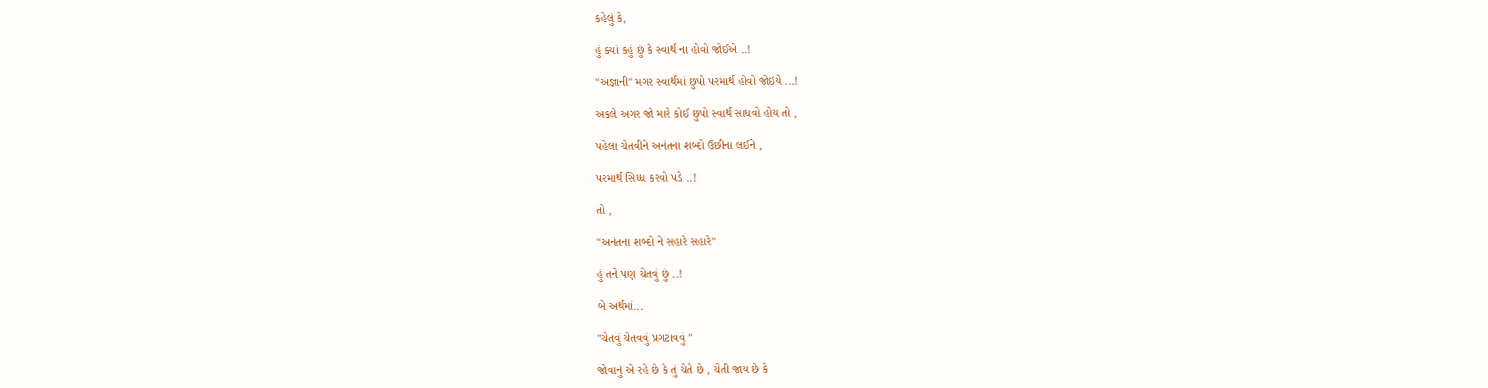કહેલું કે,

હું ક્યાં કહું છું કે સ્વાર્થ ના હોવો જોઈએ ..!

"અજ્ઞાની" મગર સ્વાર્થમાં છુપો પરમાર્થ હોવો જોઇયે ...!

અકલે અગર જો મારે કોઈ છુપો સ્વાર્થ સાધવો હોય તો ,

પહેલા ચેતવીને અનંતના શબ્દો ઉછીના લઈને ,

પરમાર્થ સિધ્ધ કરવો પડે ..!

તો ,

"અનંતના શબ્દો ને સહારે સહારે"

હું તને પણ ચેતવું છું ..!

બે અર્થમાં...

"ચેતવું ચેતવવું પ્રગટાવવું "

જોવાનું એ રહે છે કે તું ચેતે છે , ચેતી જાય છે કે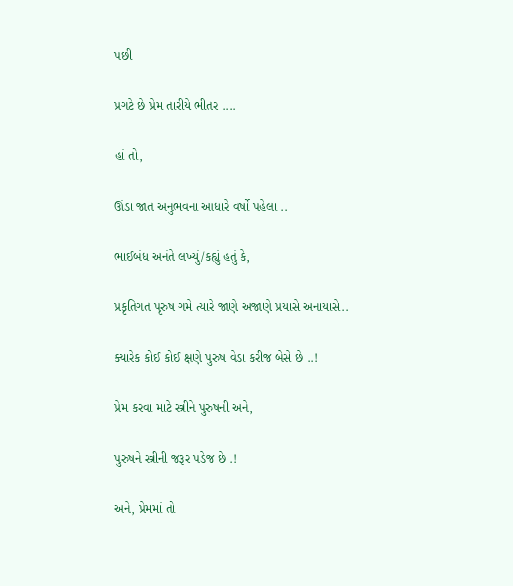પછી

પ્રગટે છે પ્રેમ તારીયે ભીતર ....

હાં તો,

ઊંડા જાત અનુભવના આધારે વર્ષો પહેલા ..

ભાઈબંધ અનંતે લખ્યું/કહ્યું હતું કે,

પ્રકૃતિગત પૃરુષ ગમે ત્યારે જાણે અજાણે પ્રયાસે અનાયાસે..

ક્યારેક કોઈ કોઈ ક્ષણે પુરુષ વેડા કરીજ બેસે છે ..!

પ્રેમ કરવા માટે સ્ત્રીને પુરુષની અને,

પુરુષને સ્ત્રીની જરૂર પડેજ છે .!

અને, પ્રેમમાં તો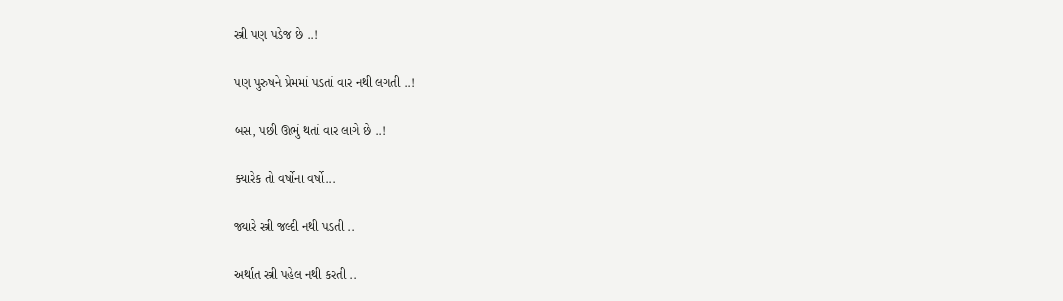સ્ત્રી પણ પડેજ છે ..!

પણ પુરુષને પ્રેમમાં પડતાં વાર નથી લગતી ..!

બસ, પછી ઊભું થતાં વાર લાગે છે ..!

ક્યારેક તો વર્ષોના વર્ષો...

જ્યારે સ્ત્રી જલ્દી નથી પડતી ..

અર્થાત સ્ત્રી પહેલ નથી કરતી ..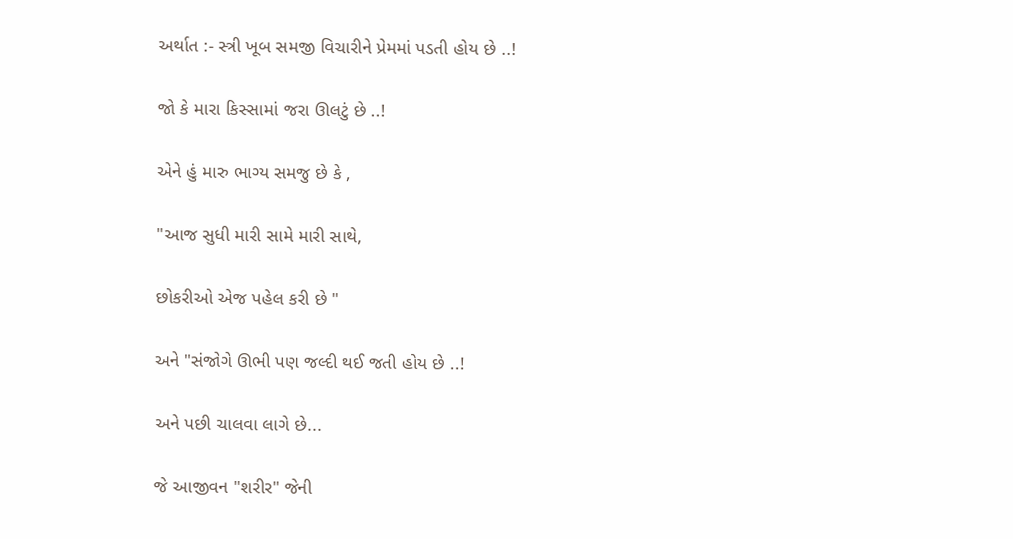અર્થાત :- સ્ત્રી ખૂબ સમજી વિચારીને પ્રેમમાં પડતી હોય છે ..!

જો કે મારા કિસ્સામાં જરા ઊલટું છે ..!

એને હું મારુ ભાગ્ય સમજુ છે કે ,

"આજ સુધી મારી સામે મારી સાથે,

છોકરીઓ એજ પહેલ કરી છે "

અને "સંજોગે ઊભી પણ જલ્દી થઈ જતી હોય છે ..!

અને પછી ચાલવા લાગે છે...

જે આજીવન "શરીર" જેની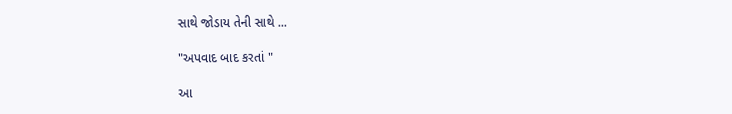સાથે જોડાય તેની સાથે ...

"અપવાદ બાદ કરતાં "

આ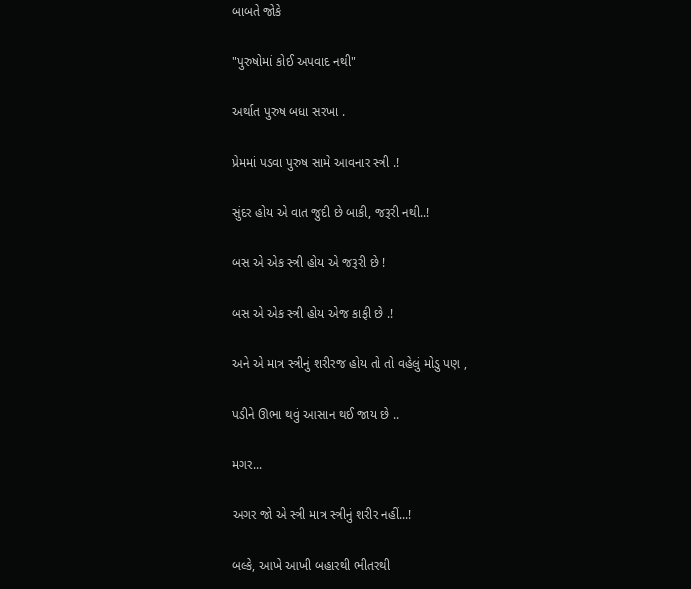બાબતે જોકે

"પુરુષોમાં કોઈ અપવાદ નથી"

અર્થાત પુરુષ બધા સરખા .

પ્રેમમાં પડવા પુરુષ સામે આવનાર સ્ત્રી .!

સુંદર હોય એ વાત જુદી છે બાકી, જરૂરી નથી..!

બસ એ એક સ્ત્રી હોય એ જરૂરી છે !

બસ એ એક સ્ત્રી હોય એજ કાફી છે .!

અને એ માત્ર સ્ત્રીનું શરીરજ હોય તો તો વહેલું મોડુ પણ ,

પડીને ઊભા થવું આસાન થઈ જાય છે ..

મગર...

અગર જો એ સ્ત્રી માત્ર સ્ત્રીનું શરીર નહીં...!

બલ્કે, આખે આખી બહારથી ભીતરથી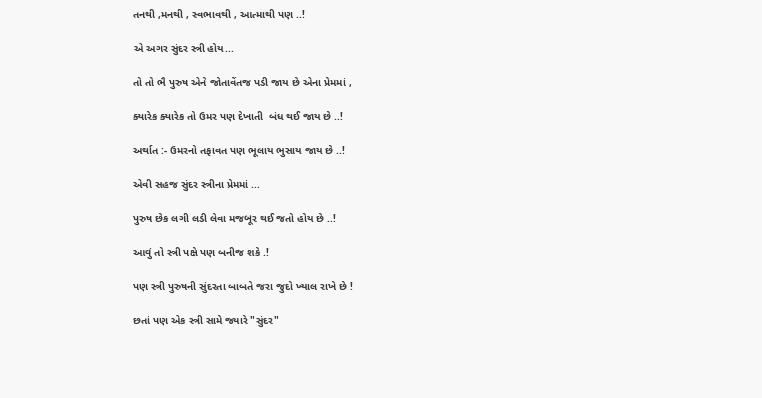તનથી ,મનથી , સ્વભાવથી , આત્માથી પણ ..!

એ અગર સુંદર સ્ત્રી હોય...

તો તો ભૈ પુરુષ એને જોતાવેંતજ પડી જાય છે એના પ્રેમમાં ,

ક્યારેક ક્યારેક તો ઉમર પણ દેખાતી  બંધ થઈ જાય છે ..!

અર્થાત :- ઉમરનો તફાવત પણ ભૂલાય ભુસાય જાય છે ..!

એવી સહજ સુંદર સ્ત્રીના પ્રેમમાં ...

પુરુષ છેક લગી લડી લેવા મજબૂર થઈ જતો હોય છે ..!

આવું તો સ્ત્રી પક્ષે પણ બનીજ શકે .!

પણ સ્ત્રી પુરુષની સુંદરતા બાબતે જરા જુદો ખ્યાલ રાખે છે !

છતાં પણ એક સ્ત્રી સામે જ્યારે "સુંદર"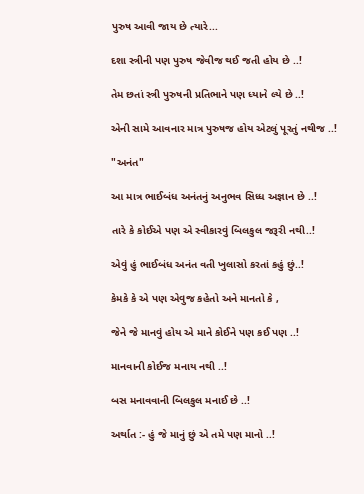પુરુષ આવી જાય છે ત્યારે...

દશા સ્ત્રીની પણ પુરુષ જેવીજ થઈ જતી હોય છે ..!

તેમ છતાં સ્ત્રી પુરુષની પ્રતિભાને પણ ધ્યાને લ્યે છે ..!

એની સામે આવનાર માત્ર પુરુષજ હોય એટલું પૂરતું નથીજ ..!

"અનંત"

આ માત્ર ભાઈબંધ અનંતનું અનુભવ સિધ્ધ અજ્ઞાન છે ..!

તારે કે કોઈએ પણ એ સ્વીકારવું બિલકુલ જરૂરી નથી..!

એવું હું ભાઈબંધ અનંત વતી ખુલાસો કરતાં કહું છું..!

કેમકે કે એ પણ એવુજ કહેતો અને માનતો કે ,

જેને જે માનવું હોય એ માને કોઈને પણ કઈ પણ ..!

માનવાની કોઈજ મનાય નથી ..!

બસ મનાવવાની બિલકુલ મનાઈ છે ..!

અર્થાત :- હું જે માનું છું એ તમે પણ માનો ..!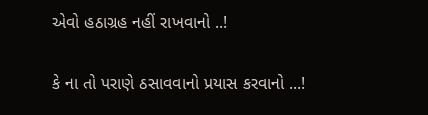એવો હઠાગ્રહ નહીં રાખવાનો ..!

કે ના તો પરાણે ઠસાવવાનો પ્રયાસ કરવાનો ...!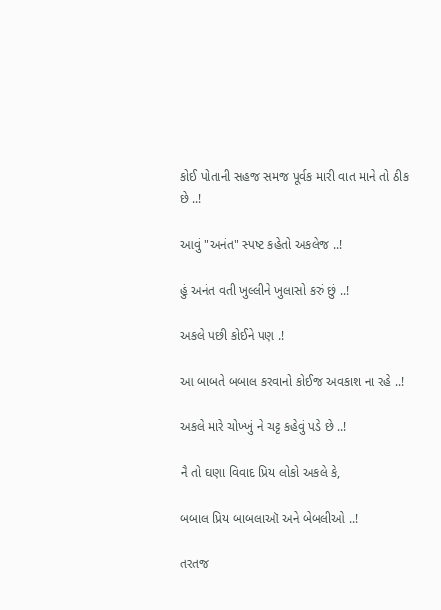કોઈ પોતાની સહજ સમજ પૂર્વક મારી વાત માને તો ઠીક છે ..!

આવું "અનંત" સ્પષ્ટ કહેતો અકલેજ ..!

હું અનંત વતી ખુલ્લીને ખુલાસો કરું છું ..!

અકલે પછી કોઈને પણ .!

આ બાબતે બબાલ કરવાનો કોઈજ અવકાશ ના રહે ..!

અકલે મારે ચોખ્ખું ને ચટ્ટ કહેવું પડે છે ..!

નૈ તો ઘણા વિવાદ પ્રિય લોકો અકલે કે,

બબાલ પ્રિય બાબલાઑ અને બેબલીઓ ..!

તરતજ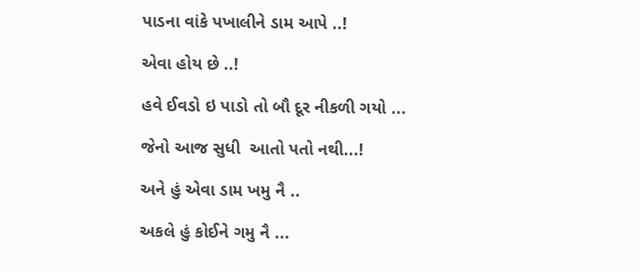પાડના વાંકે પખાલીને ડામ આપે ..!

એવા હોય છે ..!

હવે ઈવડો ઇ પાડો તો બૌ દૂર નીકળી ગયો ...

જેનો આજ સુધી  આતો પતો નથી...!

અને હું એવા ડામ ખમુ નૈ ..

અકલે હું કોઈને ગમુ નૈ ...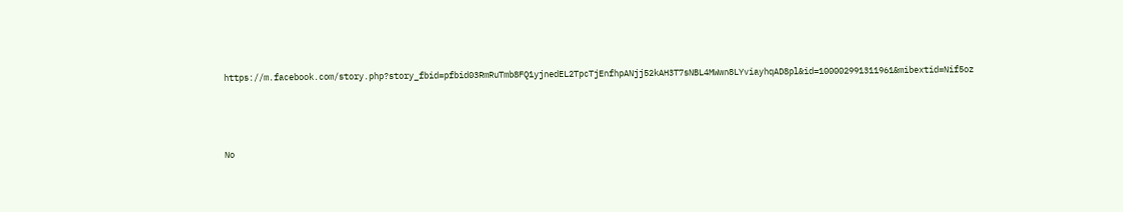https://m.facebook.com/story.php?story_fbid=pfbid03RmRuTmb8FQ1yjnedEL2TpcTjEnfhpANjj52kAH3T7sNBL4MWwn8LYviayhqAD8pl&id=100002991311961&mibextid=Nif5oz




No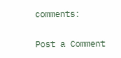comments:

Post a Comment